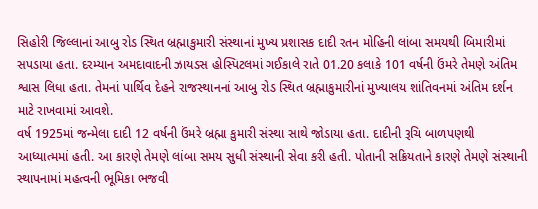સિહોરી જિલ્લાનાં આબુ રોડ સ્થિત બ્રહ્માકુમારી સંસ્થાનાં મુખ્ય પ્રશાસક દાદી રતન મોહિની લાંબા સમયથી બિમારીમાં સપડાયા હતા. દરમ્યાન અમદાવાદની ઝાયડસ હોસ્પિટલમાં ગઈકાલે રાતે 01.20 કલાકે 101 વર્ષની ઉંમરે તેમણે અંતિમ શ્વાસ લિધા હતા. તેમનાં પાર્થિવ દેહને રાજસ્થાનનાં આબુ રોડ સ્થિત બ્રહ્માકુમારીનાં મુખ્યાલય શાંતિવનમાં અંતિમ દર્શન માટે રાખવામાં આવશે.
વર્ષ 1925માં જન્મેલા દાદી 12 વર્ષની ઉંમરે બ્રહ્મા કુમારી સંસ્થા સાથે જોડાયા હતા. દાદીની રૂચિ બાળપણથી આધ્યાત્મમાં હતી. આ કારણે તેમણે લાંબા સમય સુધી સંસ્થાની સેવા કરી હતી. પોતાની સક્રિયતાને કારણે તેમણે સંસ્થાની સ્થાપનામાં મહત્વની ભૂમિકા ભજવી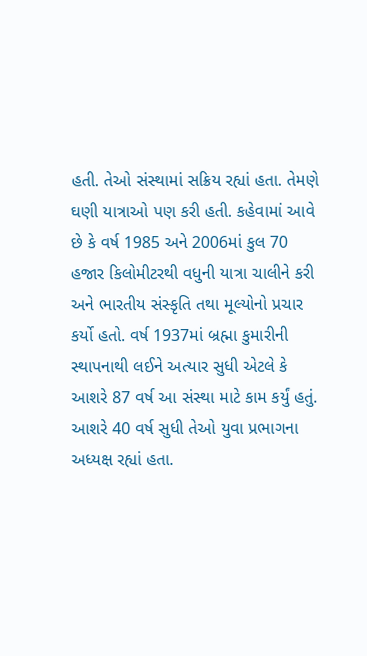હતી. તેઓ સંસ્થામાં સક્રિય રહ્યાં હતા. તેમણે ઘણી યાત્રાઓ પણ કરી હતી. કહેવામાં આવે છે કે વર્ષ 1985 અને 2006માં કુલ 70 હજાર કિલોમીટરથી વધુની યાત્રા ચાલીને કરી અને ભારતીય સંસ્કૃતિ તથા મૂલ્યોનો પ્રચાર કર્યો હતો. વર્ષ 1937માં બ્રહ્મા કુમારીની સ્થાપનાથી લઈને અત્યાર સુધી એટલે કે આશરે 87 વર્ષ આ સંસ્થા માટે કામ કર્યું હતું. આશરે 40 વર્ષ સુધી તેઓ યુવા પ્રભાગના અધ્યક્ષ રહ્યાં હતા.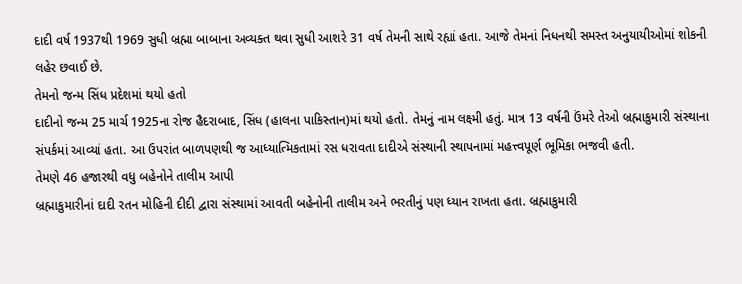દાદી વર્ષ 1937થી 1969 સુધી બ્રહ્મા બાબાના અવ્યક્ત થવા સુધી આશરે 31 વર્ષ તેમની સાથે રહ્યાં હતા. આજે તેમનાં નિધનથી સમસ્ત અનુયાયીઓમાં શોકની લહેર છવાઈ છે.
તેમનો જન્મ સિંધ પ્રદેશમાં થયો હતો
દાદીનો જન્મ 25 માર્ચ 1925ના રોજ હૈદરાબાદ, સિંધ (હાલના પાકિસ્તાન)માં થયો હતો. તેમનું નામ લક્ષ્મી હતું. માત્ર 13 વર્ષની ઉંમરે તેઓ બ્રહ્માકુમારી સંસ્થાના સંપર્કમાં આવ્યાં હતા. આ ઉપરાંત બાળપણથી જ આધ્યાત્મિકતામાં રસ ધરાવતા દાદીએ સંસ્થાની સ્થાપનામાં મહત્ત્વપૂર્ણ ભૂમિકા ભજવી હતી.
તેમણે 46 હજારથી વધુ બહેનોને તાલીમ આપી
બ્રહ્માકુમારીનાં દાદી રતન મોહિની દીદી દ્વારા સંસ્થામાં આવતી બહેનોની તાલીમ અને ભરતીનું પણ ધ્યાન રાખતા હતા. બ્રહ્માકુમારી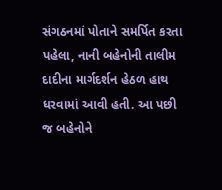સંગઠનમાં પોતાને સમર્પિત કરતા પહેલા, નાની બહેનોની તાલીમ દાદીના માર્ગદર્શન હેઠળ હાથ ધરવામાં આવી હતી. આ પછી જ બહેનોને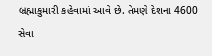બ્રહ્માકુમારી કહેવામાં આવે છે. તેમણે દેશના 4600 સેવા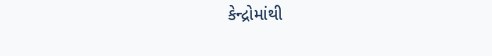કેન્દ્રોમાંથી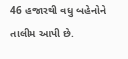46 હજારથી વધુ બહેનોને તાલીમ આપી છે.